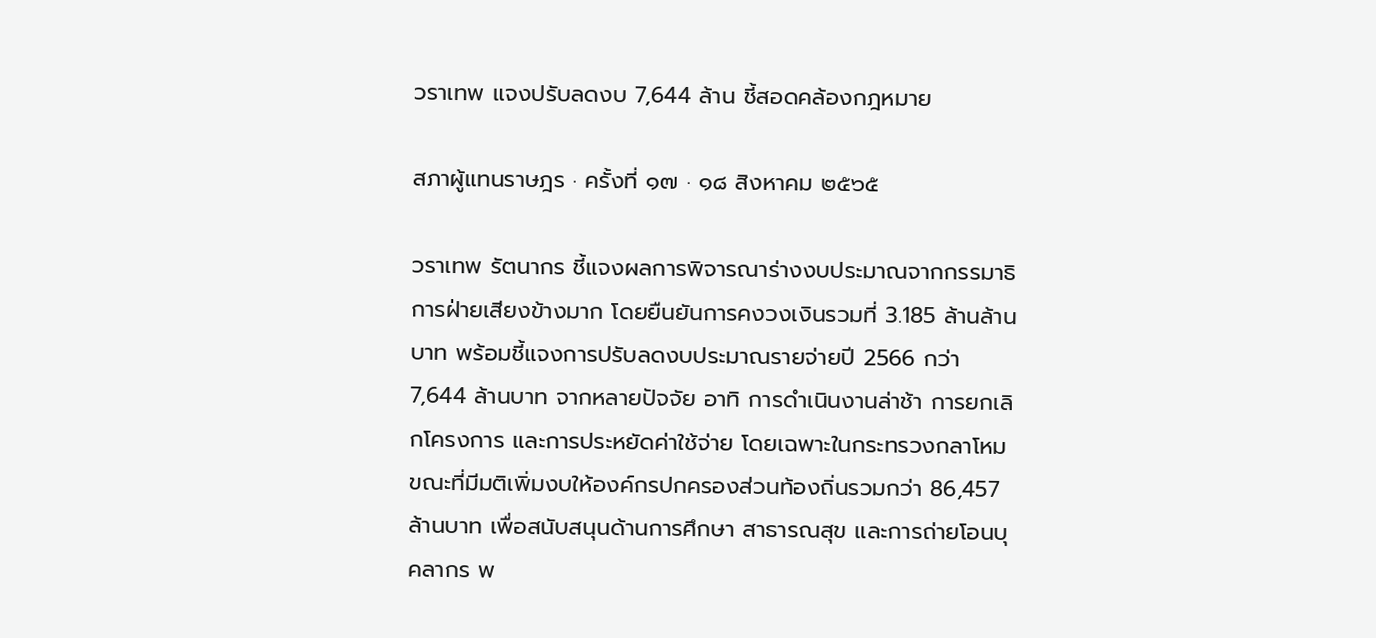วราเทพ แจงปรับลดงบ 7,644 ล้าน ชี้สอดคล้องกฎหมาย

สภาผู้แทนราษฎร · ครั้งที่ ๑๗ · ๑๘ สิงหาคม ๒๕๖๕

วราเทพ รัตนากร ชี้แจงผลการพิจารณาร่างงบประมาณจากกรรมาธิการฝ่ายเสียงข้างมาก โดยยืนยันการคงวงเงินรวมที่ 3.185 ล้านล้านบาท พร้อมชี้แจงการปรับลดงบประมาณรายจ่ายปี 2566 กว่า 7,644 ล้านบาท จากหลายปัจจัย อาทิ การดำเนินงานล่าช้า การยกเลิกโครงการ และการประหยัดค่าใช้จ่าย โดยเฉพาะในกระทรวงกลาโหม ขณะที่มีมติเพิ่มงบให้องค์กรปกครองส่วนท้องถิ่นรวมกว่า 86,457 ล้านบาท เพื่อสนับสนุนด้านการศึกษา สาธารณสุข และการถ่ายโอนบุคลากร พ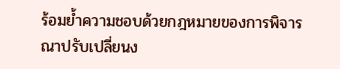ร้อมย้ำความชอบด้วยกฎหมายของการพิจารณาปรับเปลี่ยนง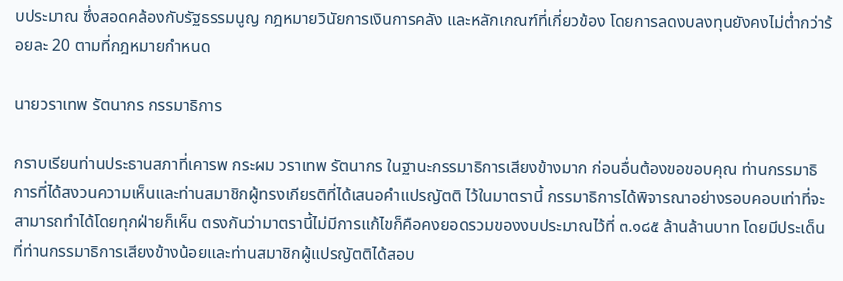บประมาณ ซึ่งสอดคล้องกับรัฐธรรมนูญ กฎหมายวินัยการเงินการคลัง และหลักเกณฑ์ที่เกี่ยวข้อง โดยการลดงบลงทุนยังคงไม่ต่ำกว่าร้อยละ 20 ตามที่กฎหมายกำหนด

นายวราเทพ รัตนากร กรรมาธิการ

กราบเรียนท่านประธานสภาที่เคารพ กระผม วราเทพ รัตนากร ในฐานะกรรมาธิการเสียงข้างมาก ก่อนอื่นต้องขอขอบคุณ ท่านกรรมาธิการที่ได้สงวนความเห็นและท่านสมาชิกผู้ทรงเกียรติที่ได้เสนอคำแปรญัตติ ไว้ในมาตรานี้ กรรมาธิการได้พิจารณาอย่างรอบคอบเท่าที่จะสามารถทำได้โดยทุกฝ่ายก็เห็น ตรงกันว่ามาตรานี้ไม่มีการแก้ไขก็คือคงยอดรวมของงบประมาณไว้ที่ ๓.๑๘๕ ล้านล้านบาท โดยมีประเด็นที่ท่านกรรมาธิการเสียงข้างน้อยและท่านสมาชิกผู้แปรญัตติได้สอบ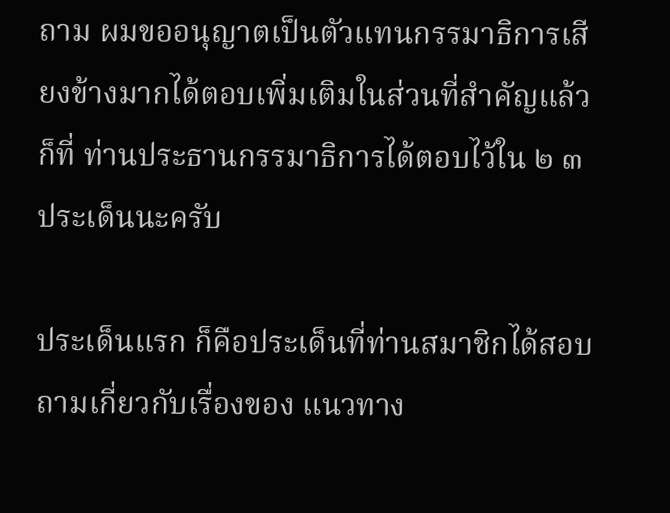ถาม ผมขออนุญาตเป็นตัวแทนกรรมาธิการเสียงข้างมากได้ตอบเพิ่มเติมในส่วนที่สำคัญแล้วก็ที่ ท่านประธานกรรมาธิการได้ตอบไว้ใน ๒ ๓ ประเด็นนะครับ

ประเด็นแรก ก็คือประเด็นที่ท่านสมาชิกได้สอบถามเกี่ยวกับเรื่องของ แนวทาง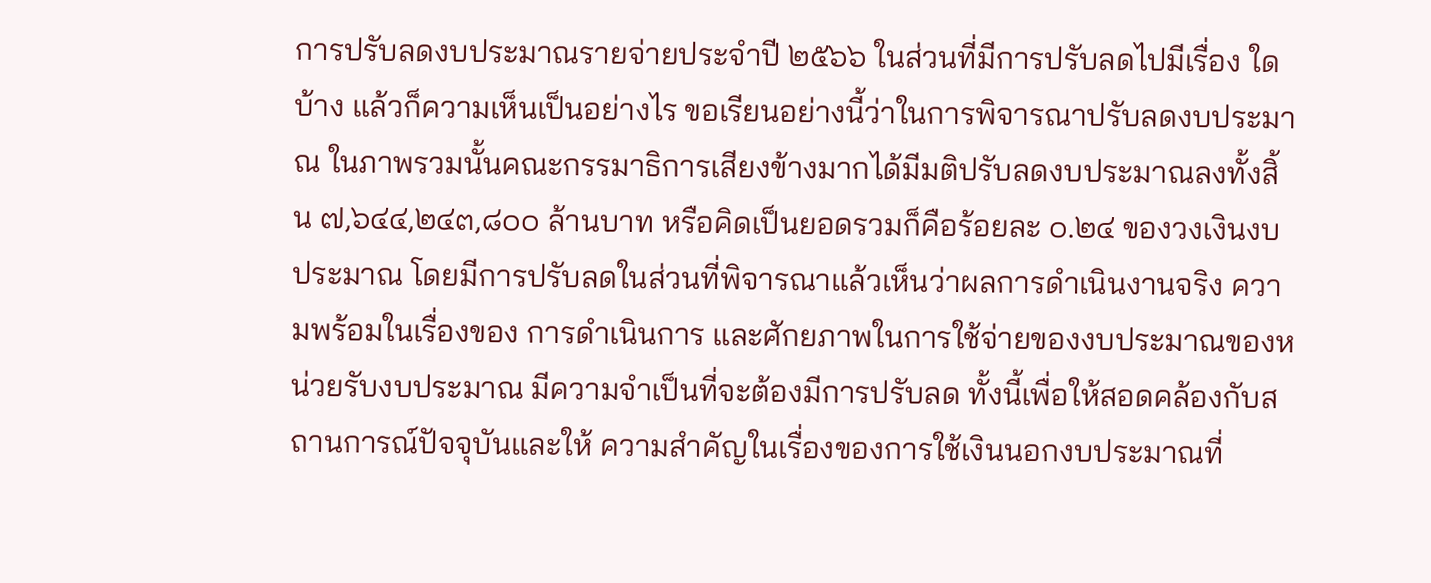การปรับลดงบประมาณรายจ่ายประจำปี ๒๕๖๖ ในส่วนที่มีการปรับลดไปมีเรื่อง ใดบ้าง แล้วก็ความเห็นเป็นอย่างไร ขอเรียนอย่างนี้ว่าในการพิจารณาปรับลดงบประมาณ ในภาพรวมนั้นคณะกรรมาธิการเสียงข้างมากได้มีมติปรับลดงบประมาณลงทั้งสิ้น ๗,๖๔๔,๒๔๓,๘๐๐ ล้านบาท หรือคิดเป็นยอดรวมก็คือร้อยละ ๐.๒๔ ของวงเงินงบประมาณ โดยมีการปรับลดในส่วนที่พิจารณาแล้วเห็นว่าผลการดำเนินงานจริง ความพร้อมในเรื่องของ การดำเนินการ และศักยภาพในการใช้จ่ายของงบประมาณของหน่วยรับงบประมาณ มีความจำเป็นที่จะต้องมีการปรับลด ทั้งนี้เพื่อให้สอดคล้องกับสถานการณ์ปัจจุบันและให้ ความสำคัญในเรื่องของการใช้เงินนอกงบประมาณที่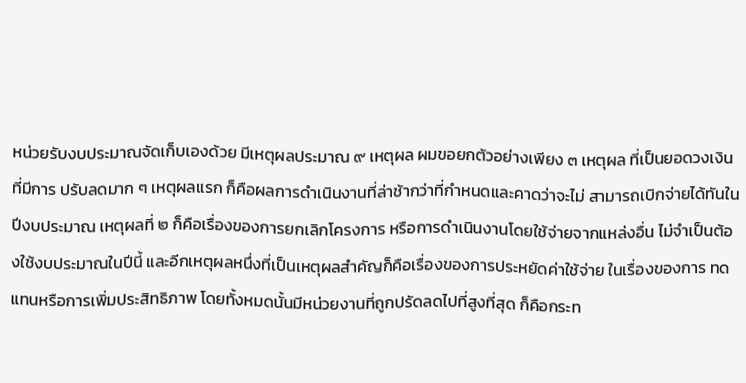หน่วยรับงบประมาณจัดเก็บเองด้วย มีเหตุผลประมาณ ๙ เหตุผล ผมขอยกตัวอย่างเพียง ๓ เหตุผล ที่เป็นยอดวงเงินที่มีการ ปรับลดมาก ๆ เหตุผลแรก ก็คือผลการดำเนินงานที่ล่าช้ากว่าที่กำหนดและคาดว่าจะไม่ สามารถเบิกจ่ายได้ทันในปีงบประมาณ เหตุผลที่ ๒ ก็คือเรื่องของการยกเลิกโครงการ หรือการดำเนินงานโดยใช้จ่ายจากแหล่งอื่น ไม่จำเป็นต้องใช้งบประมาณในปีนี้ และอีกเหตุผลหนึ่งที่เป็นเหตุผลสำคัญก็คือเรื่องของการประหยัดค่าใช้จ่าย ในเรื่องของการ ทดแทนหรือการเพิ่มประสิทธิภาพ โดยทั้งหมดนั้นมีหน่วยงานที่ถูกปรัดลดไปที่สูงที่สุด ก็คือกระท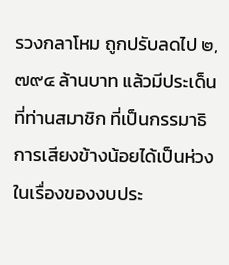รวงกลาโหม ถูกปรับลดไป ๒,๗๙๔ ล้านบาท แล้วมีประเด็นที่ท่านสมาชิก ที่เป็นกรรมาธิการเสียงข้างน้อยได้เป็นห่วงในเรื่องของงบประ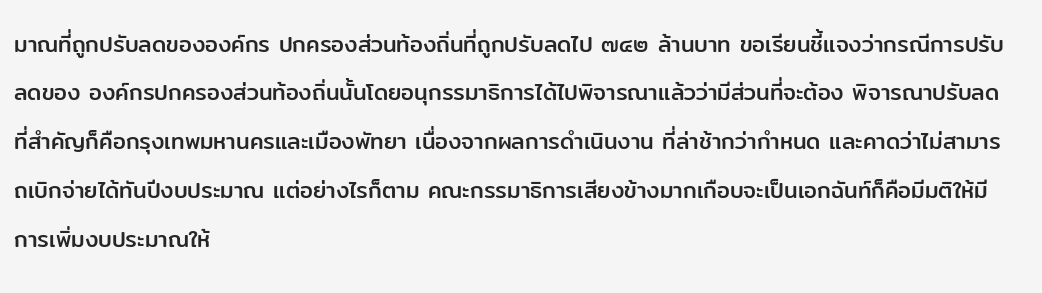มาณที่ถูกปรับลดขององค์กร ปกครองส่วนท้องถิ่นที่ถูกปรับลดไป ๗๔๒ ล้านบาท ขอเรียนชี้แจงว่ากรณีการปรับลดของ องค์กรปกครองส่วนท้องถิ่นนั้นโดยอนุกรรมาธิการได้ไปพิจารณาแล้วว่ามีส่วนที่จะต้อง พิจารณาปรับลดที่สำคัญก็คือกรุงเทพมหานครและเมืองพัทยา เนื่องจากผลการดำเนินงาน ที่ล่าช้ากว่ากำหนด และคาดว่าไม่สามารถเบิกจ่ายได้ทันปีงบประมาณ แต่อย่างไรก็ตาม คณะกรรมาธิการเสียงข้างมากเกือบจะเป็นเอกฉันท์ก็คือมีมติให้มีการเพิ่มงบประมาณให้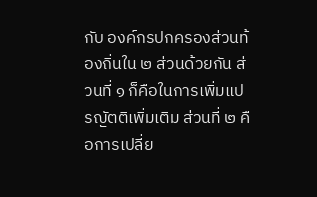กับ องค์กรปกครองส่วนท้องถิ่นใน ๒ ส่วนด้วยกัน ส่วนที่ ๑ ก็คือในการเพิ่มแปรญัตติเพิ่มเติม ส่วนที่ ๒ คือการเปลี่ย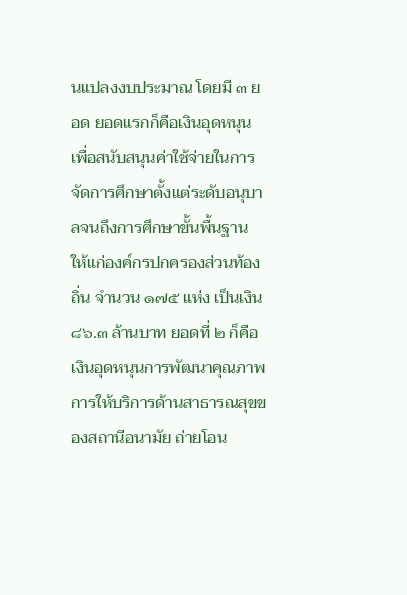นแปลงงบประมาณ โดยมี ๓ ยอด ยอดแรกก็คือเงินอุดหนุน เพื่อสนับสนุนค่าใช้จ่ายในการจัดการศึกษาตั้งแต่ระดับอนุบาลจนถึงการศึกษาขั้นพื้นฐาน ให้แก่องค์กรปกครองส่วนท้องถิ่น จำนวน ๑๗๕ แห่ง เป็นเงิน ๘๖.๓ ล้านบาท ยอดที่ ๒ ก็คือเงินอุดหนุนการพัฒนาคุณภาพการให้บริการด้านสาธารณสุขของสถานีอนามัย ถ่ายโอน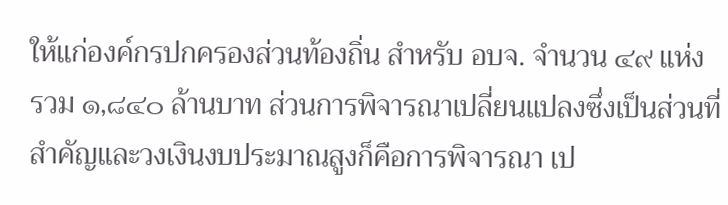ให้แก่องค์กรปกครองส่วนท้องถิ่น สำหรับ อบจ. จำนวน ๔๙ แห่ง รวม ๑,๘๔๐ ล้านบาท ส่วนการพิจารณาเปลี่ยนแปลงซึ่งเป็นส่วนที่สำคัญและวงเงินงบประมาณสูงก็คือการพิจารณา เป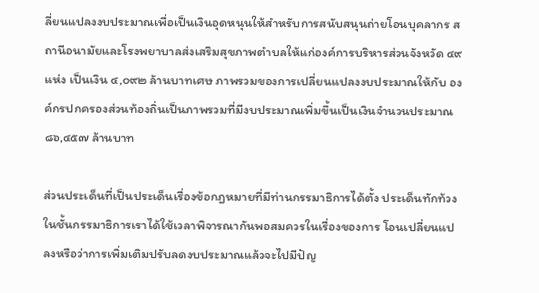ลี่ยนแปลงงบประมาณเพื่อเป็นเงินอุดหนุนให้สำหรับการสนับสนุนถ่ายโอนบุคลากร สถานีอนามัยและโรงพยาบาลส่งเสริมสุขภาพตำบลให้แก่องค์การบริหารส่วนจังหวัด ๔๙ แห่ง เป็นเงิน ๔,๐๙๒ ล้านบาทเศษ ภาพรวมของการเปลี่ยนแปลงงบประมาณให้กับ องค์กรปกครองส่วนท้องถิ่นเป็นภาพรวมที่มีงบประมาณเพิ่มขึ้นเป็นเงินจำนวนประมาณ ๘๖,๔๕๗ ล้านบาท

ส่วนประเด็นที่เป็นประเด็นเรื่องข้อกฎหมายที่มีท่านกรรมาธิการได้ตั้ง ประเด็นทักท้วง ในชั้นกรรมาธิการเราได้ใช้เวลาพิจารณากันพอสมควรในเรื่องของการ โอนเปลี่ยนแปลงหรือว่าการเพิ่มเติมปรับลดงบประมาณแล้วจะไปมีปัญ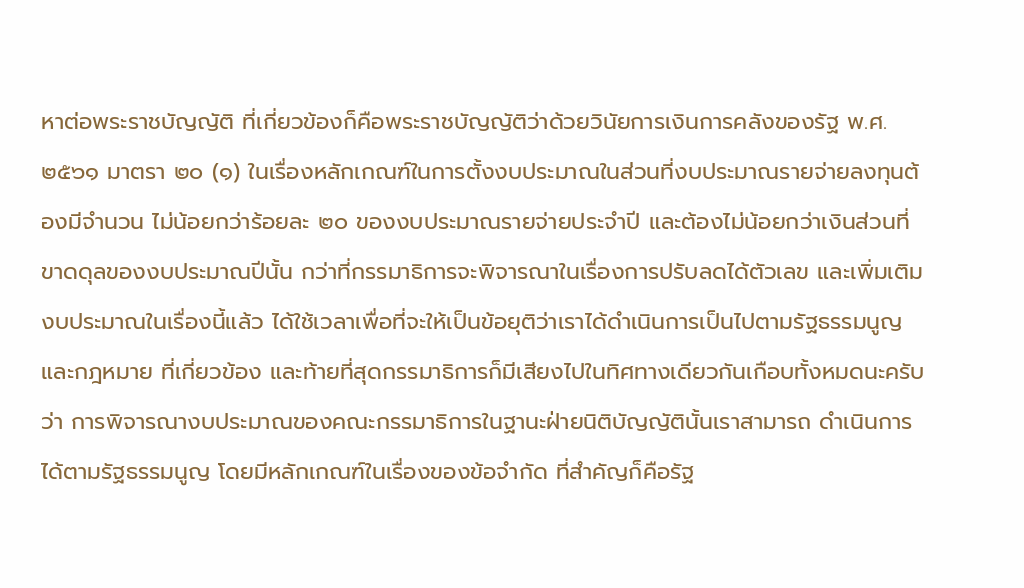หาต่อพระราชบัญญัติ ที่เกี่ยวข้องก็คือพระราชบัญญัติว่าด้วยวินัยการเงินการคลังของรัฐ พ.ศ. ๒๕๖๑ มาตรา ๒๐ (๑) ในเรื่องหลักเกณฑ์ในการตั้งงบประมาณในส่วนที่งบประมาณรายจ่ายลงทุนต้องมีจำนวน ไม่น้อยกว่าร้อยละ ๒๐ ของงบประมาณรายจ่ายประจำปี และต้องไม่น้อยกว่าเงินส่วนที่ ขาดดุลของงบประมาณปีนั้น กว่าที่กรรมาธิการจะพิจารณาในเรื่องการปรับลดได้ตัวเลข และเพิ่มเติมงบประมาณในเรื่องนี้แล้ว ได้ใช้เวลาเพื่อที่จะให้เป็นข้อยุติว่าเราได้ดำเนินการเป็นไปตามรัฐธรรมนูญและกฎหมาย ที่เกี่ยวข้อง และท้ายที่สุดกรรมาธิการก็มีเสียงไปในทิศทางเดียวกันเกือบทั้งหมดนะครับว่า การพิจารณางบประมาณของคณะกรรมาธิการในฐานะฝ่ายนิติบัญญัตินั้นเราสามารถ ดำเนินการได้ตามรัฐธรรมนูญ โดยมีหลักเกณฑ์ในเรื่องของข้อจำกัด ที่สำคัญก็คือรัฐ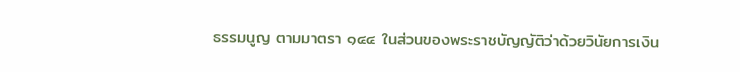ธรรมนูญ ตามมาตรา ๑๔๔ ในส่วนของพระราชบัญญัติว่าด้วยวินัยการเงิน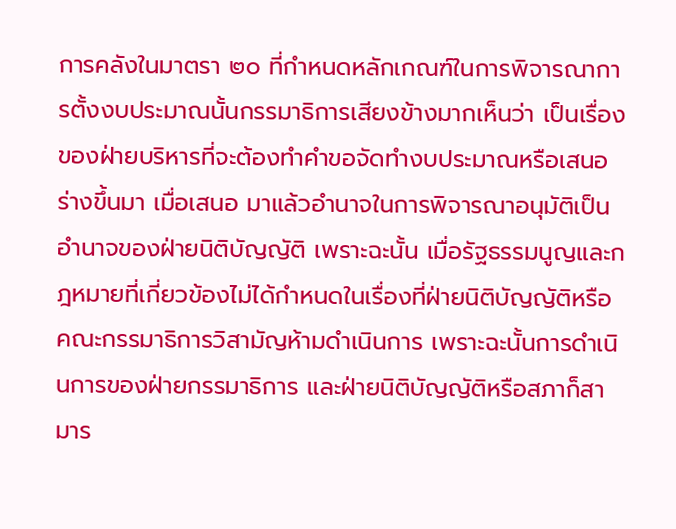การคลังในมาตรา ๒๐ ที่กำหนดหลักเกณฑ์ในการพิจารณาการตั้งงบประมาณนั้นกรรมาธิการเสียงข้างมากเห็นว่า เป็นเรื่องของฝ่ายบริหารที่จะต้องทำคำขอจัดทำงบประมาณหรือเสนอร่างขึ้นมา เมื่อเสนอ มาแล้วอำนาจในการพิจารณาอนุมัติเป็นอำนาจของฝ่ายนิติบัญญัติ เพราะฉะนั้น เมื่อรัฐธรรมนูญและกฎหมายที่เกี่ยวข้องไม่ได้กำหนดในเรื่องที่ฝ่ายนิติบัญญัติหรือ คณะกรรมาธิการวิสามัญห้ามดำเนินการ เพราะฉะนั้นการดำเนินการของฝ่ายกรรมาธิการ และฝ่ายนิติบัญญัติหรือสภาก็สามาร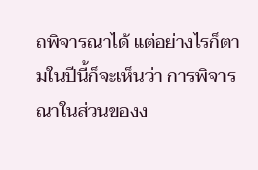ถพิจารณาได้ แต่อย่างไรก็ตามในปีนี้ก็จะเห็นว่า การพิจารณาในส่วนของง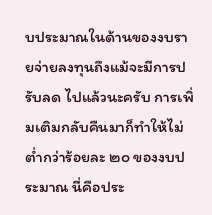บประมาณในด้านของงบรายจ่ายลงทุนถึงแม้จะมีการปรับลด ไปแล้วนะครับ การเพิ่มเติมกลับคืนมาก็ทำให้ไม่ต่ำกว่าร้อยละ ๒๐ ของงบประมาณ นี่คือประ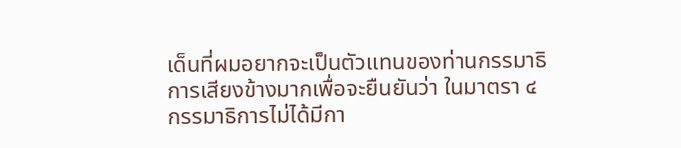เด็นที่ผมอยากจะเป็นตัวแทนของท่านกรรมาธิการเสียงข้างมากเพื่อจะยืนยันว่า ในมาตรา ๔ กรรมาธิการไม่ได้มีกา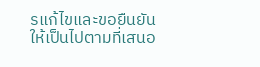รแก้ไขและขอยืนยันให้เป็นไปตามที่เสนอ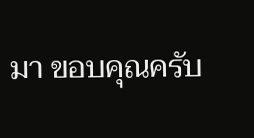มา ขอบคุณครับ